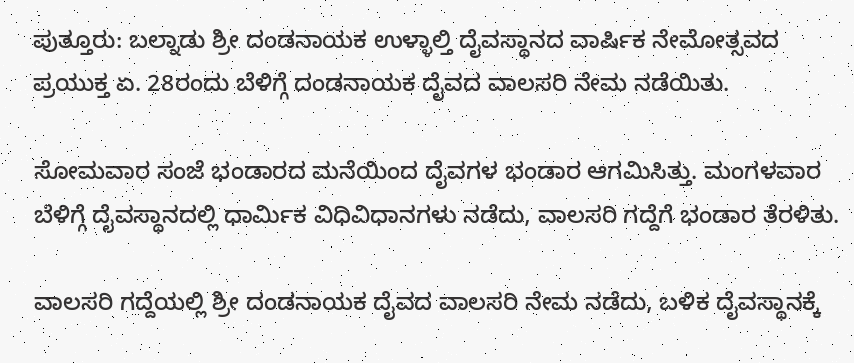ಪುತ್ತೂರು: ಬಲ್ನಾಡು ಶ್ರೀ ದಂಡನಾಯಕ ಉಳ್ಳಾಲ್ತಿ ದೈವಸ್ಥಾನದ ವಾರ್ಷಿಕ ನೇಮೋತ್ಸವದ ಪ್ರಯುಕ್ತ ಏ. 28ರಂದು ಬೆಳಿಗ್ಗೆ ದಂಡನಾಯಕ ದೈವದ ವಾಲಸರಿ ನೇಮ ನಡೆಯಿತು.

ಸೋಮವಾರ ಸಂಜೆ ಭಂಡಾರದ ಮನೆಯಿಂದ ದೈವಗಳ ಭಂಡಾರ ಆಗಮಿಸಿತ್ತು. ಮಂಗಳವಾರ ಬೆಳಿಗ್ಗೆ ದೈವಸ್ಥಾನದಲ್ಲಿ ಧಾರ್ಮಿಕ ವಿಧಿವಿಧಾನಗಳು ನಡೆದು, ವಾಲಸರಿ ಗದ್ದೆಗೆ ಭಂಡಾರ ತೆರಳಿತು.

ವಾಲಸರಿ ಗದ್ದೆಯಲ್ಲಿ ಶ್ರೀ ದಂಡನಾಯಕ ದೈವದ ವಾಲಸರಿ ನೇಮ ನಡೆದು, ಬಳಿಕ ದೈವಸ್ಥಾನಕ್ಕೆ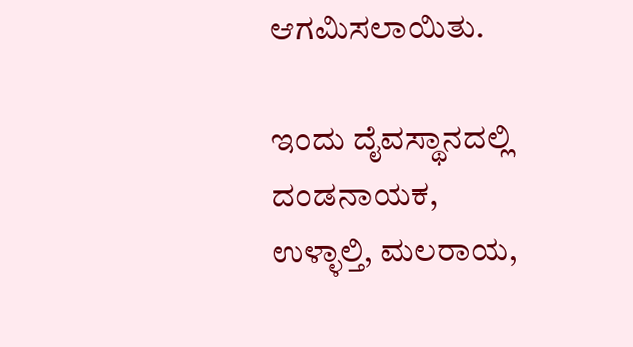ಆಗಮಿಸಲಾಯಿತು.

ಇಂದು ದೈವಸ್ಥಾನದಲ್ಲಿ ದಂಡನಾಯಕ, ಉಳ್ಳಾಲ್ತಿ, ಮಲರಾಯ,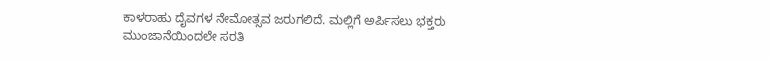ಕಾಳರಾಹು ದೈವಗಳ ನೇಮೋತ್ಸವ ಜರುಗಲಿದೆ. ಮಲ್ಲಿಗೆ ಅರ್ಪಿಸಲು ಭಕ್ತರು ಮುಂಜಾನೆಯಿಂದಲೇ ಸರತಿ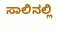ಸಾಲಿನಲ್ಲಿ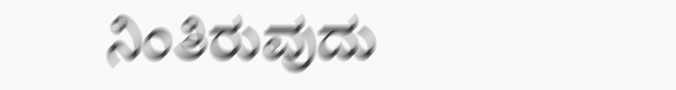ನಿಂತಿರುವುದು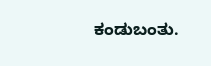ಕಂಡುಬಂತು.